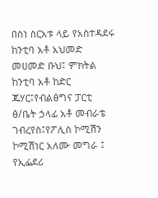በስነ ስርአቱ ላይ የአስተዳደሩ ከንቲባ አቶ አህመድ መሀመድ ቡህ፤ ምክትል ከንቲባ አቶ ከድር ጁሃር፤የብልፅግና ፓርቲ ፅ/ቤት ኃላፊ አቶ መብራቴ ገብረየስ፤የፖሊስ ኮሚሽን ኮሚሽነር አለሙ መግራ ፤ የኢፌደሪ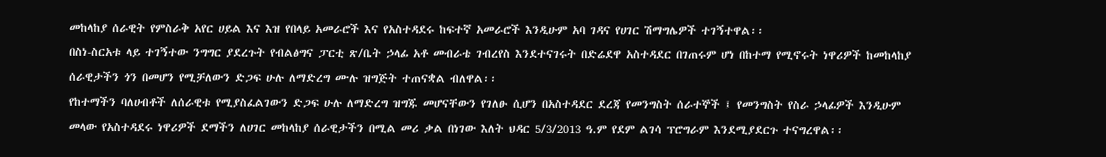መከላከያ ሰራዊት የምስራቅ አየር ሀይል እና እዝ የበላይ አመራሮች እና የአስተዳደሩ ከፍተኛ አመራሮች እንዲሁም አባ ገዳና የሀገር ሽማግሌዎች ተገኝተዋል፡፡
በስነ-ስርአቱ ላይ ተገኝተው ንግግር ያደረጉት የብልፅግና ፓርቲ ጽ/ቤት ኃላፊ አቶ መብራቴ ገብረየስ እንደተናገሩት በድሬደዋ አስተዳደር በገጠሩም ሆነ በከተማ የሚኖሩት ነዋሪዎች ከመከላከያ ሰራዊታችን ጎን በመሆን የሚቻለውን ድጋፍ ሁሉ ለማድረግ ሙሉ ዝግጅት ተጠናቋል ብለዋል፡፡
የከተማችን ባለሀብቶች ለሰራዊቱ የሚያስፈልገውን ድጋፍ ሁሉ ለማድረግ ዝግጁ መሆናቸውን የገለፁ ሲሆን በአስተዳደር ደረጃ የመንግስት ሰራተኞች ፤ የመንግስት የስራ ኃላፊዎች እንዲሁም መላው የአስተዳደሩ ነዋሪዎች ደማችን ለሀገር መከላከያ ሰራዊታችን በሚል መሪ ቃል በነገው እለት ህዳር 5/3/2013 ዓ.ም የደም ልገሳ ፕሮግራም እንደሚያደርጉ ተናግረዋል፡፡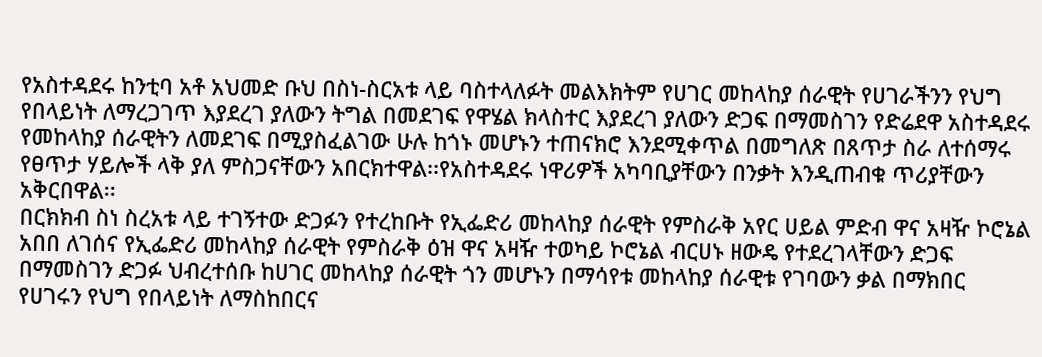የአስተዳደሩ ከንቲባ አቶ አህመድ ቡህ በስነ-ስርአቱ ላይ ባስተላለፉት መልእክትም የሀገር መከላከያ ሰራዊት የሀገራችንን የህግ የበላይነት ለማረጋገጥ እያደረገ ያለውን ትግል በመደገፍ የዋሄል ክላስተር እያደረገ ያለውን ድጋፍ በማመስገን የድሬደዋ አስተዳደሩ የመከላከያ ሰራዊትን ለመደገፍ በሚያስፈልገው ሁሉ ከጎኑ መሆኑን ተጠናክሮ እንደሚቀጥል በመግለጽ በጸጥታ ስራ ለተሰማሩ የፀጥታ ሃይሎች ላቅ ያለ ምስጋናቸውን አበርክተዋል፡፡የአስተዳደሩ ነዋሪዎች አካባቢያቸውን በንቃት እንዲጠብቁ ጥሪያቸውን አቅርበዋል፡፡
በርክክብ ስነ ስረአቱ ላይ ተገኝተው ድጋፉን የተረከቡት የኢፌድሪ መከላከያ ሰራዊት የምስራቅ አየር ሀይል ምድብ ዋና አዛዥ ኮሮኔል አበበ ለገሰና የኢፌድሪ መከላከያ ሰራዊት የምስራቅ ዕዝ ዋና አዛዥ ተወካይ ኮሮኔል ብርሀኑ ዘውዴ የተደረገላቸውን ድጋፍ በማመስገን ድጋፉ ህብረተሰቡ ከሀገር መከላከያ ሰራዊት ጎን መሆኑን በማሳየቱ መከላከያ ሰራዊቱ የገባውን ቃል በማክበር የሀገሩን የህግ የበላይነት ለማስከበርና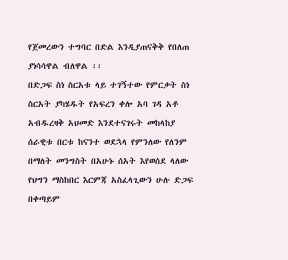የጀመረውን ተግባር በድል እንዲያጠናቅቅ የበለጠ ያነሳሳዋል ብለዋል ፡፡
በድጋፍ ስነ ስርአቱ ላይ ተገኝተው የምርቃት ስነ ስርአት ያካሄዱት የአፍረን ቀሎ አባ ገዳ አቶ አብዱረዛቅ አህመድ እንደተናገሩት መከላከያ ሰራዊቱ በርቱ ከናንተ ወደኋላ የምንለው የለንም በማለት መንግስት በአሁኑ ሰአት እየወሰደ ላለው የህግን ማስከበር እርምጃ አስፈላጊውን ሁሉ ድጋፍ በቀጣይም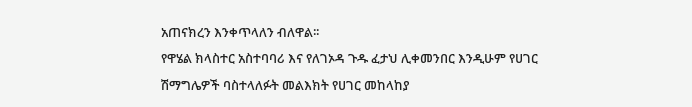አጠናክረን እንቀጥላለን ብለዋል፡፡
የዋሄል ክላስተር አስተባባሪ እና የለገኦዳ ጉዱ ፈታህ ሊቀመንበር እንዲሁም የሀገር ሽማግሌዎች ባስተላለፉት መልእክት የሀገር መከላከያ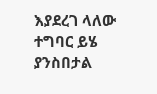እያደረገ ላለው ተግባር ይሄ ያንስበታል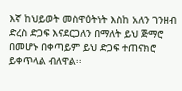እኛ ከህይወት መስዋዕትነት እስከ አለን ገንዘብ ድረስ ድጋፍ እናደርጋለን በማለት ይህ ጅማሮ በመሆኑ በቀጣይም ይህ ድጋፍ ተጠናክሮ ይቀጥላል ብለዋል፡፡